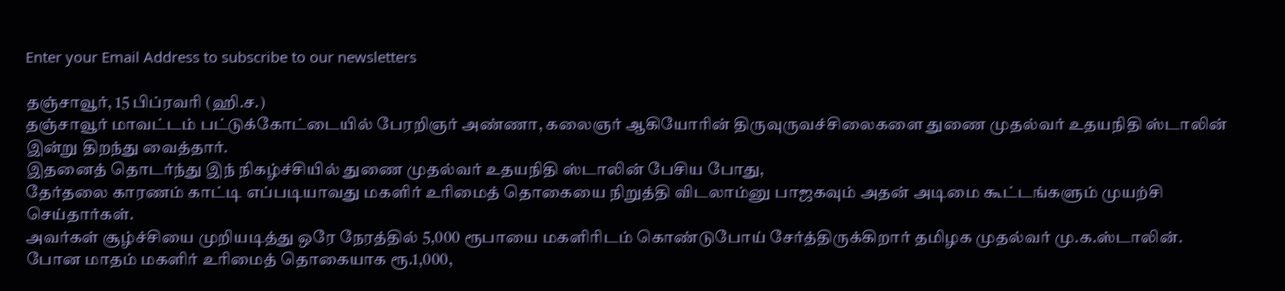Enter your Email Address to subscribe to our newsletters

தஞ்சாவூர், 15 பிப்ரவரி (ஹி.ச.)
தஞ்சாவூர் மாவட்டம் பட்டுக்கோட்டையில் பேரறிஞர் அண்ணா, கலைஞர் ஆகியோரின் திருவுருவச்சிலைகளை துணை முதல்வர் உதயநிதி ஸ்டாலின் இன்று திறந்து வைத்தார்.
இதனைத் தொடர்ந்து இந் நிகழ்ச்சியில் துணை முதல்வர் உதயநிதி ஸ்டாலின் பேசிய போது,
தேர்தலை காரணம் காட்டி எப்படியாவது மகளிர் உரிமைத் தொகையை நிறுத்தி விடலாம்னு பாஜகவும் அதன் அடிமை கூட்டங்களும் முயற்சி செய்தார்கள்.
அவர்கள் சூழ்ச்சியை முறியடித்து ஒரே நேரத்தில் 5,000 ரூபாயை மகளிரிடம் கொண்டுபோய் சேர்த்திருக்கிறார் தமிழக முதல்வர் மு.க.ஸ்டாலின்.
போன மாதம் மகளிர் உரிமைத் தொகையாக ரூ.1,000,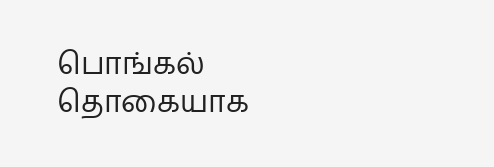பொங்கல் தொகையாக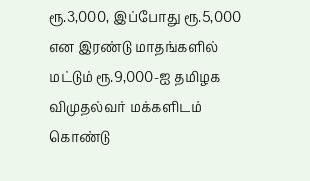ரூ.3,000, இப்போது ரூ.5,000 என இரண்டு மாதங்களில் மட்டும் ரூ.9,000-ஐ தமிழக விமுதல்வர் மக்களிடம் கொண்டு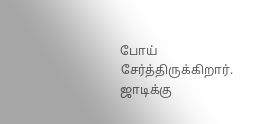போய் சேர்த்திருக்கிறார்.
ஜாடிக்கு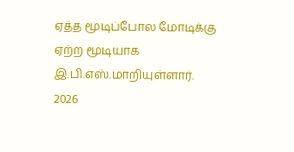ஏத்த மூடிப்போல மோடிக்கு ஏற்ற மூடியாக இ.பி.எஸ்.மாறியுள்ளார்.
2026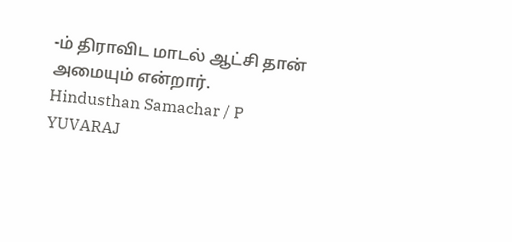-ம் திராவிட மாடல் ஆட்சி தான் அமையும் என்றார்.
Hindusthan Samachar / P YUVARAJ